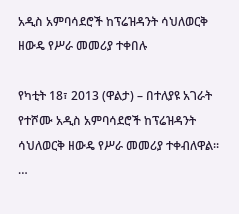አዲስ አምባሳደሮች ከፕሬዝዳንት ሳህለወርቅ ዘውዴ የሥራ መመሪያ ተቀበሉ

የካቲት 18፣ 2013 (ዋልታ) – በተለያዩ አገራት የተሾሙ አዲስ አምባሳደሮች ከፕሬዝዳንት ሳህለወርቅ ዘውዴ የሥራ መመሪያ ተቀብለዋል፡፡…